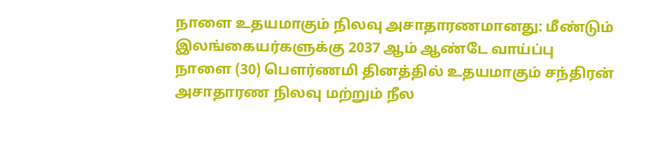நாளை உதயமாகும் நிலவு அசாதாரணமானது: மீண்டும் இலங்கையர்களுக்கு 2037 ஆம் ஆண்டே வாய்ப்பு
நாளை (30) பௌர்ணமி தினத்தில் உதயமாகும் சந்திரன் அசாதாரண நிலவு மற்றும் நீல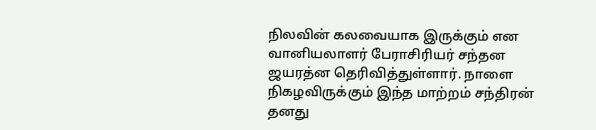நிலவின் கலவையாக இருக்கும் என வானியலாளர் பேராசிரியர் சந்தன ஜயரத்ன தெரிவித்துள்ளார். நாளை நிகழவிருக்கும் இந்த மாற்றம் சந்திரன் தனது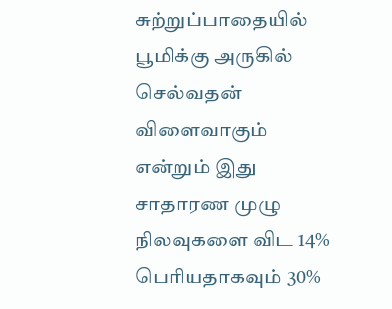சுற்றுப்பாதையில் பூமிக்கு அருகில் செல்வதன் விளைவாகும் என்றும் இது சாதாரண முழு நிலவுகளை விட 14% பெரியதாகவும் 30%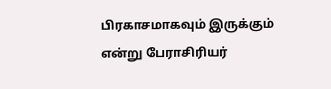பிரகாசமாகவும் இருக்கும் என்று பேராசிரியர்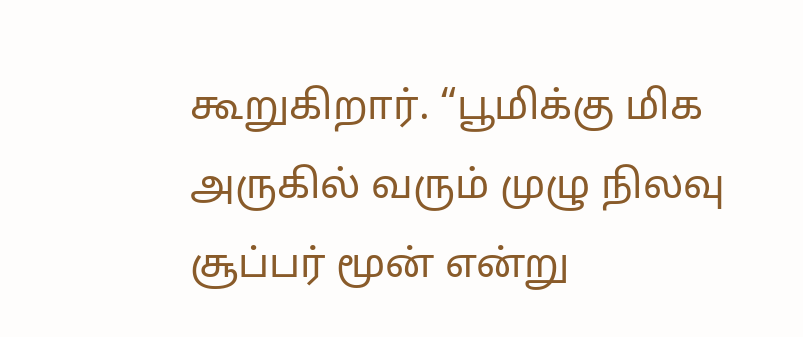கூறுகிறார். “பூமிக்கு மிக அருகில் வரும் முழு நிலவு சூப்பர் மூன் என்று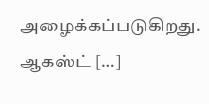அழைக்கப்படுகிறது. ஆகஸ்ட் […]